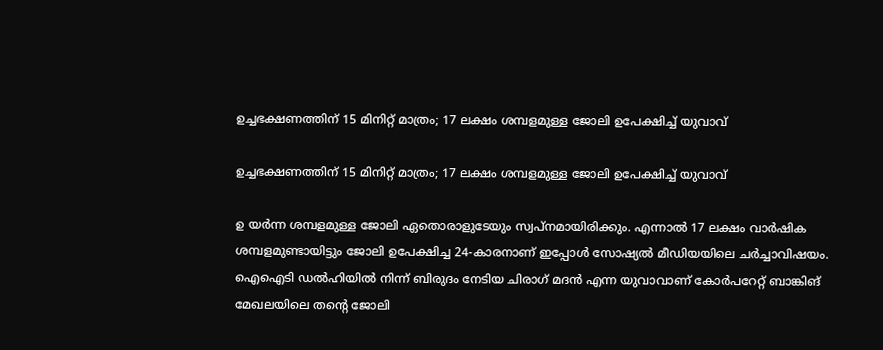ഉച്ചഭക്ഷണത്തിന് 15 മിനിറ്റ് മാത്രം; 17 ലക്ഷം ശമ്പളമുള്ള ജോലി ഉപേക്ഷിച്ച് യുവാവ്

ഉച്ചഭക്ഷണത്തിന് 15 മിനിറ്റ് മാത്രം; 17 ലക്ഷം ശമ്പളമുള്ള ജോലി ഉപേക്ഷിച്ച് യുവാവ്

ഉ യർന്ന ശമ്പളമുള്ള ജോലി ഏതൊരാളുടേയും സ്വപ്‌നമായിരിക്കും. എന്നാൽ 17 ലക്ഷം വാർഷിക ശമ്പളമുണ്ടായിട്ടും ജോലി ഉപേക്ഷിച്ച 24-കാരനാണ് ഇപ്പോൾ സോഷ്യൽ മീഡിയയിലെ ചർച്ചാവിഷയം. ഐഐടി ഡൽഹിയിൽ നിന്ന് ബിരുദം നേടിയ ചിരാഗ് മദൻ എന്ന യുവാവാണ് കോർപറേറ്റ് ബാങ്കിങ് മേഖലയിലെ തന്റെ ജോലി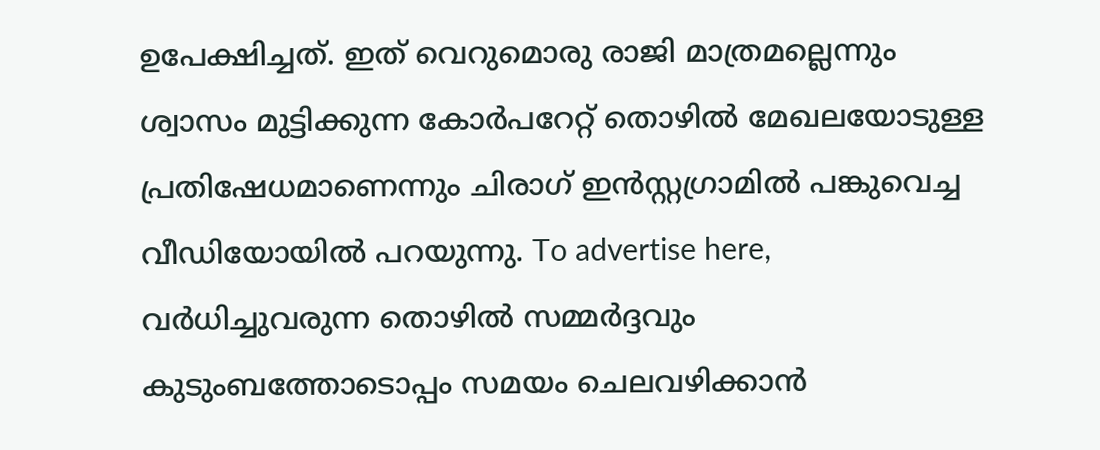ഉപേക്ഷിച്ചത്. ഇത് വെറുമൊരു രാജി മാത്രമല്ലെന്നും ശ്വാസം മുട്ടിക്കുന്ന കോർപറേറ്റ് തൊഴിൽ മേഖലയോടുള്ള പ്രതിഷേധമാണെന്നും ചിരാഗ് ഇൻസ്റ്റഗ്രാമിൽ പങ്കുവെച്ച വീഡിയോയിൽ പറയുന്നു. To advertise here, വർധിച്ചുവരുന്ന തൊഴിൽ സമ്മർദ്ദവും കുടുംബത്തോടൊപ്പം സമയം ചെലവഴിക്കാൻ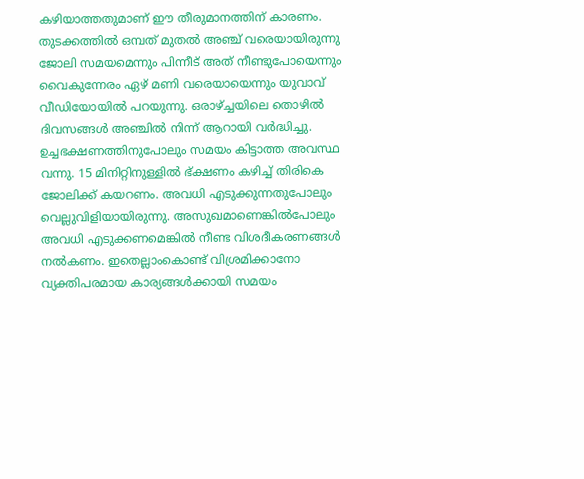കഴിയാത്തതുമാണ് ഈ തീരുമാനത്തിന് കാരണം. തുടക്കത്തിൽ ഒമ്പത് മുതൽ അഞ്ച് വരെയായിരുന്നു ജോലി സമയമെന്നും പിന്നീട് അത് നീണ്ടുപോയെന്നും വൈകുന്നേരം ഏഴ് മണി വരെയായെന്നും യുവാവ് വീഡിയോയിൽ പറയുന്നു. ഒരാഴ്ച്ചയിലെ തൊഴിൽ ദിവസങ്ങൾ അഞ്ചിൽ നിന്ന് ആറായി വർദ്ധിച്ചു. ഉച്ചഭക്ഷണത്തിനുപോലും സമയം കിട്ടാത്ത അവസ്ഥ വന്നു. 15 മിനിറ്റിനുള്ളിൽ ഭ്ക്ഷണം കഴിച്ച് തിരികെ ജോലിക്ക് കയറണം. അവധി എടുക്കുന്നതുപോലും വെല്ലുവിളിയായിരുന്നു. അസുഖമാണെങ്കിൽപോലും അവധി എടുക്കണമെങ്കിൽ നീണ്ട വിശദീകരണങ്ങൾ നൽകണം. ഇതെല്ലാംകൊണ്ട് വിശ്രമിക്കാനോ വ്യക്തിപരമായ കാര്യങ്ങൾക്കായി സമയം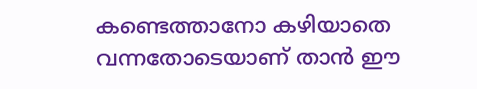കണ്ടെത്താനോ കഴിയാതെ വന്നതോടെയാണ് താൻ ഈ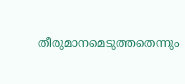തീരുമാനമെടുത്തതെന്നും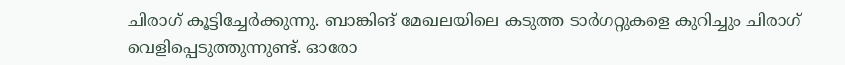ചിരാഗ് കൂട്ടിച്ചേർക്കുന്നു. ബാങ്കിങ് മേഖലയിലെ കടുത്ത ടാർഗറ്റുകളെ കുറിച്ചും ചിരാഗ് വെളിപ്പെടുത്തുന്നുണ്ട്. ഓരോ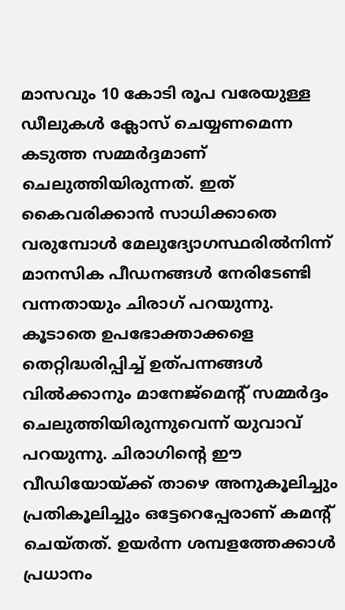മാസവും 10 കോടി രൂപ വരേയുള്ള ഡീലുകൾ ക്ലോസ് ചെയ്യണമെന്ന കടുത്ത സമ്മർദ്ദമാണ് ചെലുത്തിയിരുന്നത്. ഇത് കൈവരിക്കാൻ സാധിക്കാതെ വരുമ്പോൾ മേലുദ്യോഗസ്ഥരിൽനിന്ന് മാനസിക പീഡനങ്ങൾ നേരിടേണ്ടി വന്നതായും ചിരാഗ് പറയുന്നു. കൂടാതെ ഉപഭോക്താക്കളെ തെറ്റിദ്ധരിപ്പിച്ച് ഉത്പന്നങ്ങൾ വിൽക്കാനും മാനേജ്‌മെന്റ് സമ്മർദ്ദം ചെലുത്തിയിരുന്നുവെന്ന് യുവാവ് പറയുന്നു. ചിരാഗിന്റെ ഈ വീഡിയോയ്ക്ക് താഴെ അനുകൂലിച്ചും പ്രതികൂലിച്ചും ഒട്ടേറെപ്പേരാണ് കമന്റ് ചെയ്തത്. ഉയർന്ന ശമ്പളത്തേക്കാൾ പ്രധാനം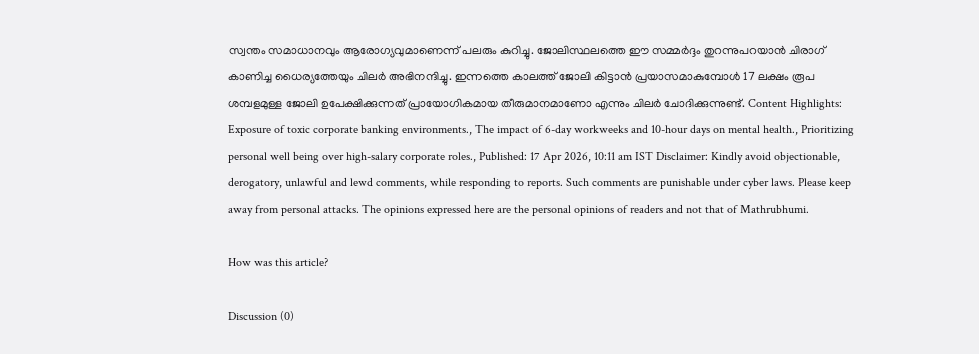സ്വന്തം സമാധാനവും ആരോഗ്യവുമാണെന്ന് പലരും കുറിച്ചു. ജോലിസ്ഥലത്തെ ഈ സമ്മർദ്ദം തുറന്നുപറയാൻ ചിരാഗ് കാണിച്ച ധൈര്യത്തേയും ചിലർ അഭിനന്ദിച്ചു. ഇന്നത്തെ കാലത്ത് ജോലി കിട്ടാൻ പ്രയാസമാകുമ്പോൾ 17 ലക്ഷം രൂപ ശമ്പളമുള്ള ജോലി ഉപേക്ഷിക്കുന്നത് പ്രായോഗികമായ തീരുമാനമാണോ എന്നും ചിലർ ചോദിക്കുന്നുണ്ട്. Content Highlights: Exposure of toxic corporate banking environments., The impact of 6-day workweeks and 10-hour days on mental health., Prioritizing personal well being over high-salary corporate roles., Published: 17 Apr 2026, 10:11 am IST Disclaimer: Kindly avoid objectionable, derogatory, unlawful and lewd comments, while responding to reports. Such comments are punishable under cyber laws. Please keep away from personal attacks. The opinions expressed here are the personal opinions of readers and not that of Mathrubhumi.

How was this article?

Discussion (0)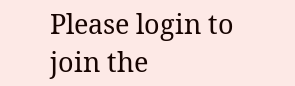Please login to join the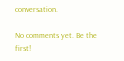conversation.

No comments yet. Be the first!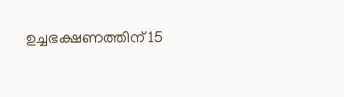ഉച്ചഭക്ഷണത്തിന് 15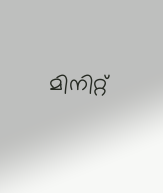മിനിറ്റ്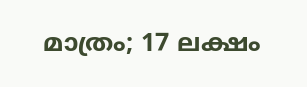മാത്രം; 17 ലക്ഷം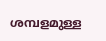ശമ്പളമുള്ള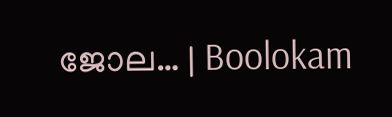ജോല… | Boolokam